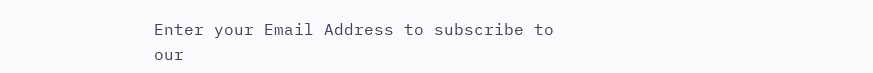Enter your Email Address to subscribe to our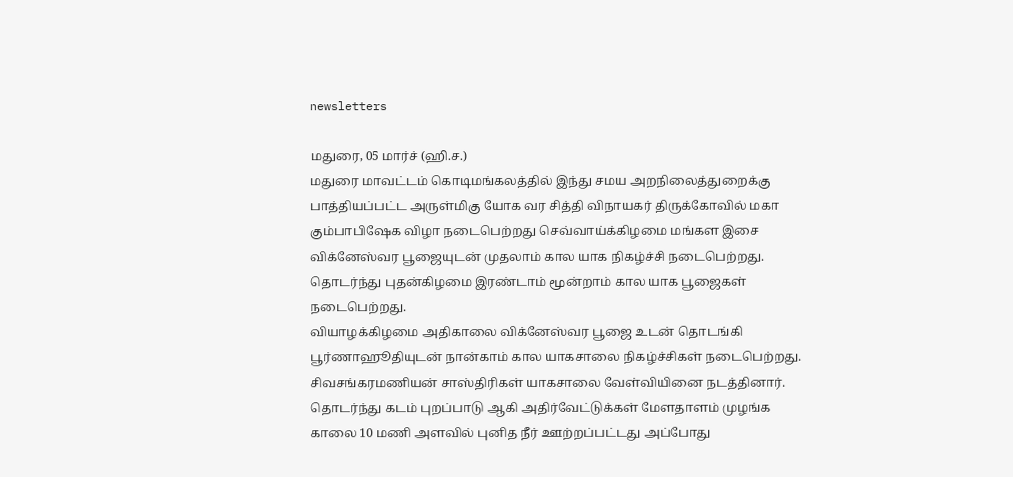newsletters

மதுரை, 05 மார்ச் (ஹி.ச.)
மதுரை மாவட்டம் கொடிமங்கலத்தில் இந்து சமய அறநிலைத்துறைக்கு பாத்தியப்பட்ட அருள்மிகு யோக வர சித்தி விநாயகர் திருக்கோவில் மகா கும்பாபிஷேக விழா நடைபெற்றது செவ்வாய்க்கிழமை மங்கள இசை விக்னேஸ்வர பூஜையுடன் முதலாம் கால யாக நிகழ்ச்சி நடைபெற்றது.
தொடர்ந்து புதன்கிழமை இரண்டாம் மூன்றாம் கால யாக பூஜைகள் நடைபெற்றது.
வியாழக்கிழமை அதிகாலை விக்னேஸ்வர பூஜை உடன் தொடங்கி பூர்ணாஹூதியுடன் நான்காம் கால யாகசாலை நிகழ்ச்சிகள் நடைபெற்றது.
சிவசங்கரமணியன் சாஸ்திரிகள் யாகசாலை வேள்வியினை நடத்தினார். தொடர்ந்து கடம் புறப்பாடு ஆகி அதிர்வேட்டுக்கள் மேளதாளம் முழங்க காலை 10 மணி அளவில் புனித நீர் ஊற்றப்பட்டது அப்போது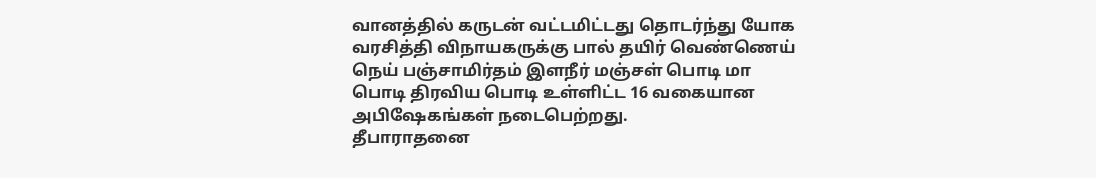வானத்தில் கருடன் வட்டமிட்டது தொடர்ந்து யோக வரசித்தி விநாயகருக்கு பால் தயிர் வெண்ணெய் நெய் பஞ்சாமிர்தம் இளநீர் மஞ்சள் பொடி மா பொடி திரவிய பொடி உள்ளிட்ட 16 வகையான அபிஷேகங்கள் நடைபெற்றது.
தீபாராதனை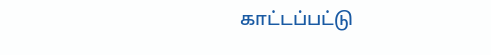காட்டப்பட்டு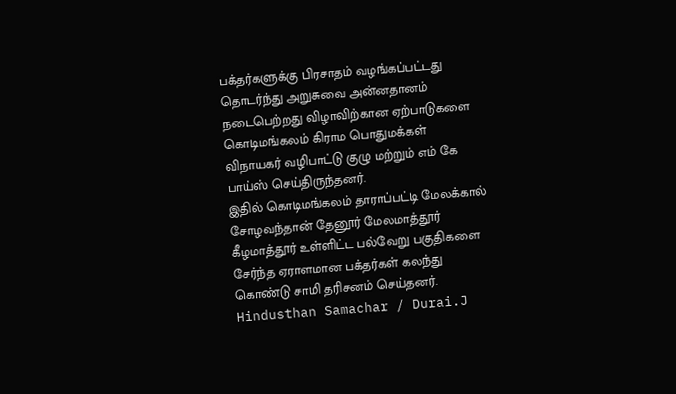பக்தர்களுக்கு பிரசாதம் வழங்கப்பட்டது தொடர்ந்து அறுசுவை அன்னதானம் நடைபெற்றது விழாவிற்கான ஏற்பாடுகளை கொடிமங்கலம் கிராம பொதுமக்கள் விநாயகர் வழிபாட்டு குழு மற்றும் எம் கே பாய்ஸ் செய்திருந்தனர்.
இதில் கொடிமங்கலம் தாராப்பட்டி மேலக்கால் சோழவந்தான் தேனூர் மேலமாத்தூர் கீழமாத்தூர் உள்ளிட்ட பல்வேறு பகுதிகளை சேர்ந்த ஏராளமான பக்தர்கள் கலந்து கொண்டு சாமி தரிசனம் செய்தனர்.
Hindusthan Samachar / Durai.J